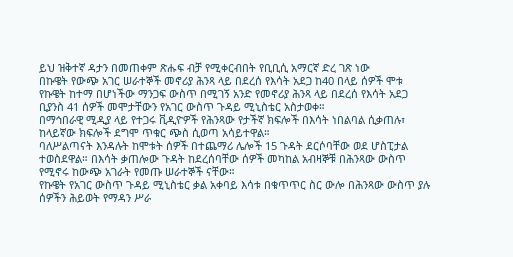ይህ ዝቅተኛ ዳታን በመጠቀም ጽሑፍ ብቻ የሚቀርብበት የቢቢሲ አማርኛ ድረ ገጽ ነው
በኩዌት የውጭ አገር ሠራተኞች መኖሪያ ሕንጻ ላይ በደረሰ የእሳት አደጋ ከ40 በላይ ሰዎች ሞቱ
የኩዌት ከተማ በሆነችው ማንጋፍ ውስጥ በሚገኝ አንድ የመኖሪያ ሕንጻ ላይ በደረሰ የእሳት አደጋ ቢያንስ 41 ሰዎች መሞታቸውን የአገር ውስጥ ጉዳይ ሚኒስቴር አስታወቀ።
በማኅበራዊ ሚዲያ ላይ የተጋሩ ቪዲዮዎች የሕንጻው የታችኛ ክፍሎች በእሳት ነበልባል ሲቃጠሉ፣ ከላይኛው ክፍሎች ደግሞ ጥቁር ጭስ ሲወጣ አሳይተዋል።
ባለሥልጣናት እንዳሉት ከሞቱት ሰዎች በተጨማሪ ሌሎች 15 ጉዳት ደርሶባቸው ወደ ሆስፒታል ተወስደዋል። በእሳት ቃጠሎው ጉዳት ከደረሰባቸው ሰዎች መካከል አብዛኞቹ በሕንጻው ውስጥ የሚኖሩ ከውጭ አገራት የመጡ ሠራተኞች ናቸው።
የኩዌት የአገር ውስጥ ጉዳይ ሚኒስቴር ቃል አቀባይ እሳቱ በቁጥጥር ስር ውሎ በሕንጻው ውስጥ ያሉ ሰዎችን ሕይወት የማዳን ሥራ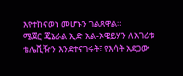እየተከናወነ መሆኑን ገልጸዋል።
ሜጀር ጄኔራል ኢድ አል-ኦዌይሃን ለአገሪቱ ቴሌቪዥን እንደተናገሩት፣ የእሳት አደጋው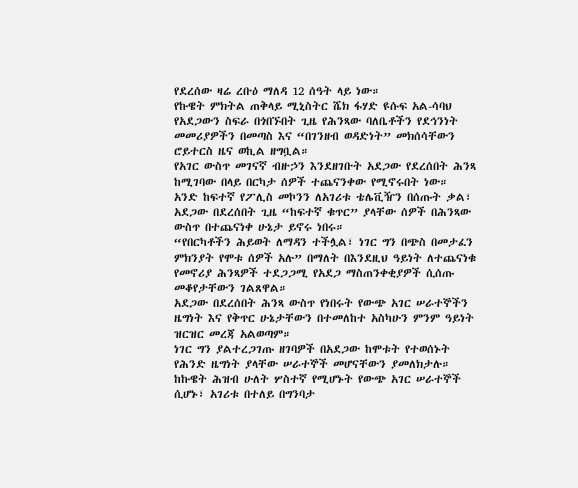የደረሰው ዛሬ ረቡዕ ማለዳ 12 ሰዓት ላይ ነው።
የኩዌት ምክትል ጠቅላይ ሚኒስትር ሼክ ፋሃድ ዩሱፍ አል-ሳባህ የአደጋውን ስፍራ በጎበኙበት ጊዜ የሕንጻው ባለቤቶችን የደኅንነት መመሪያዎችን በመጣስ እና “በገንዘብ ወዳድነት” መክሰሳቸውን ሮይተርስ ዜና ወኪል ዘግቧል።
የአገር ውስጥ መገናኛ ብዙኃን እንደዘገቡት አደጋው የደረሰበት ሕንጻ ከሚገባው በላይ በርካታ ሰዎች ተጨናንቀው የሚኖሩበት ነው።
አንድ ከፍተኛ የፖሊስ መኮንን ለአገሪቱ ቴሌቪዥን በሰጡት ቃል፣ አደጋው በደረሰበት ጊዜ “ከፍተኛ ቁጥር” ያላቸው ሰዎች በሕንጻው ውስጥ በተጨናነቀ ሁኔታ ይኖሩ ነበሩ።
“የበርካቶችን ሕይወት ለማዳን ተችሏል፣ ነገር ግን በጭስ በመታፈን ምክንያት የሞቱ ሰዎች አሉ” በማለት በእንደዚህ ዓይነት ለተጨናነቁ የመኖሪያ ሕንጻዎች ተደጋጋሚ የአደጋ ማስጠንቀቂያዎች ሲሰጡ መቆየታቸውን ገልጸዋል።
አደጋው በደረሰበት ሕንጻ ውስጥ የነበሩት የውጭ አገር ሠራተኞችን ዜግነት እና የቅጥር ሁኔታቸውን በተመለከተ አስካሁን ምንም ዓይነት ዝርዝር መረጃ አልወጣም።
ነገር ግን ያልተረጋገጡ ዘገባዎች በአደጋው ከሞቱት የተወሰኑት የሕንድ ዜግነት ያላቸው ሠራተኞች መሆናቸውን ያመለክታሉ።
ከኩዌት ሕዝብ ሁለት ሦስተኛ የሚሆኑት የውጭ አገር ሠራተኞች ሲሆኑ፣ አገሪቱ በተለይ በግንባታ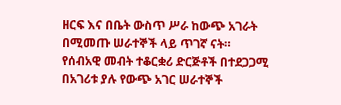ዘርፍ እና በቤት ውስጥ ሥራ ከውጭ አገራት በሚመጡ ሠራተኞች ላይ ጥገኛ ናት።
የሰብአዊ መብት ተቆርቋሪ ድርጅቶች በተደጋጋሚ በአገሪቱ ያሉ የውጭ አገር ሠራተኞች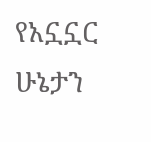የአኗኗር ሁኔታን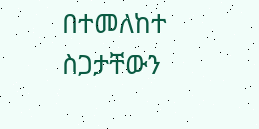በተመለከተ ስጋታቸውን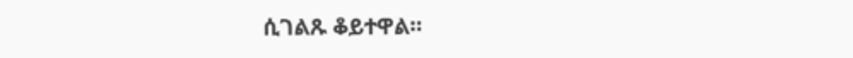ሲገልጹ ቆይተዋል።